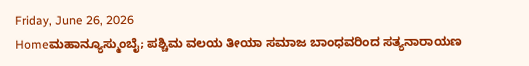Friday, June 26, 2026
Homeಮಹಾನ್ಯೂಸ್ಮುಂಬೈ; ಪಶ್ಚಿಮ ವಲಯ ತೀಯಾ ಸಮಾಜ ಬಾಂಧವರಿಂದ ಸತ್ಯನಾರಾಯಣ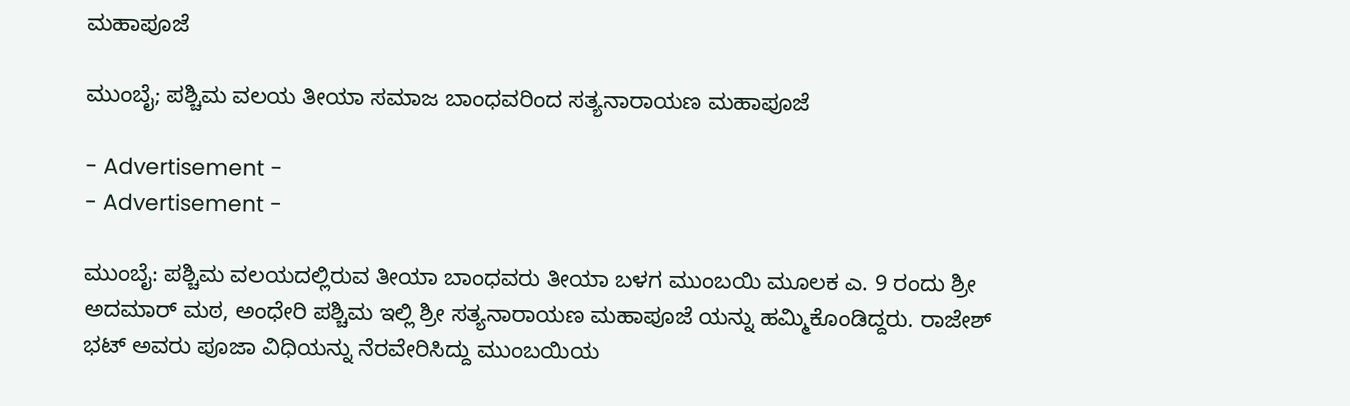ಮಹಾಪೂಜೆ

ಮುಂಬೈ; ಪಶ್ಚಿಮ ವಲಯ ತೀಯಾ ಸಮಾಜ ಬಾಂಧವರಿಂದ ಸತ್ಯನಾರಾಯಣ ಮಹಾಪೂಜೆ

- Advertisement -
- Advertisement -

ಮುಂಬೈ: ಪಶ್ಚಿಮ ವಲಯದಲ್ಲಿರುವ ತೀಯಾ ಬಾಂಧವರು ತೀಯಾ ಬಳಗ ಮುಂಬಯಿ ಮೂಲಕ ಎ. 9 ರಂದು ಶ್ರೀ ಅದಮಾರ್ ಮಠ, ಅಂಧೇರಿ ಪಶ್ಚಿಮ ಇಲ್ಲಿ ಶ್ರೀ ಸತ್ಯನಾರಾಯಣ ಮಹಾಪೂಜೆ ಯನ್ನು ಹಮ್ಮಿಕೊಂಡಿದ್ದರು. ರಾಜೇಶ್ ಭಟ್ ಅವರು ಪೂಜಾ ವಿಧಿಯನ್ನು ನೆರವೇರಿಸಿದ್ದು ಮುಂಬಯಿಯ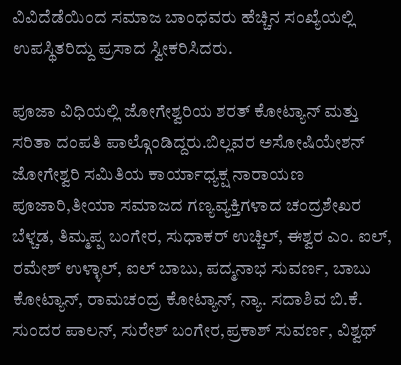ವಿವಿದೆಡೆಯಿಂದ ಸಮಾಜ ಬಾಂಧವರು ಹೆಚ್ಚಿನ ಸಂಖ್ಯೆಯಲ್ಲಿ ಉಪಸ್ಥಿತರಿದ್ದು ಪ್ರಸಾದ ಸ್ವೀಕರಿಸಿದರು.

ಪೂಜಾ ವಿಧಿಯಲ್ಲಿ ಜೋಗೇಶ್ವರಿಯ ಶರತ್ ಕೋಟ್ಯಾನ್ ಮತ್ತು ಸರಿತಾ ದಂಪತಿ ಪಾಲ್ಗೊಂಡಿದ್ದರು.ಬಿಲ್ಲವರ ಅಸೋಷಿಯೇಶನ್ ಜೋಗೇಶ್ವರಿ ಸಮಿತಿಯ ಕಾರ್ಯಾಧ್ಯಕ್ಷ ನಾರಾಯಣ ಪೂಜಾರಿ,ತೀಯಾ ಸಮಾಜದ ಗಣ್ಯವ್ಯಕ್ತಿಗಳಾದ ಚಂದ್ರಶೇಖರ ಬೆಳ್ಚಡ, ತಿಮ್ಮಪ್ಪ ಬಂಗೇರ, ಸುಧಾಕರ್ ಉಚ್ಚಿಲ್, ಈಶ್ವರ ಎಂ. ಐಲ್, ರಮೇಶ್ ಉಳ್ಳಾಲ್, ಐಲ್ ಬಾಬು, ಪದ್ಮನಾಭ ಸುವರ್ಣ, ಬಾಬು ಕೋಟ್ಯಾನ್, ರಾಮಚಂದ್ರ ಕೋಟ್ಯಾನ್, ನ್ಯಾ. ಸದಾಶಿವ ಬಿ.ಕೆ. ಸುಂದರ ಪಾಲನ್, ಸುರೇಶ್ ಬಂಗೇರ,ಪ್ರಕಾಶ್ ಸುವರ್ಣ, ವಿಶ್ವಥ್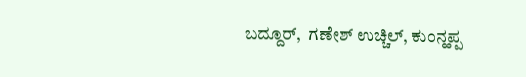ಬದ್ದೂರ್,  ಗಣೇಶ್ ಉಚ್ಚಿಲ್, ಕುಂನ್ಹಪ್ಪ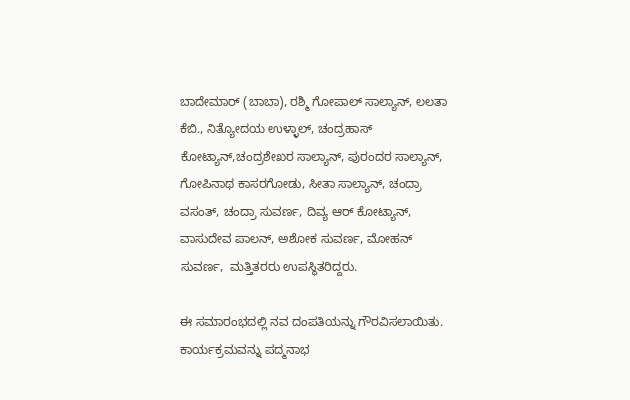ಬಾದೇಮಾರ್ (ಬಾಬಾ), ರಶ್ಮಿ ಗೋಪಾಲ್ ಸಾಲ್ಯಾನ್, ಲಲತಾ ಕೆಬಿ., ನಿತ್ಯೋದಯ ಉಳ್ಳಾಲ್, ಚಂದ್ರಹಾಸ್ ಕೋಟ್ಯಾನ್,ಚಂದ್ರಶೇಖರ ಸಾಲ್ಯಾನ್, ಪುರಂದರ ಸಾಲ್ಯಾನ್, ಗೋಪಿನಾಥ ಕಾಸರಗೋಡು, ಸೀತಾ ಸಾಲ್ಯಾನ್, ಚಂದ್ರಾ ವಸಂತ್, ಚಂದ್ರಾ ಸುವರ್ಣ, ದಿವ್ಯ ಆರ್ ಕೋಟ್ಯಾನ್, ವಾಸುದೇವ ಪಾಲನ್, ಅಶೋಕ ಸುವರ್ಣ, ಮೋಹನ್ ಸುವರ್ಣ,  ಮತ್ತಿತರರು ಉಪಸ್ಥಿತರಿದ್ದರು.

ಈ ಸಮಾರಂಭದಲ್ಲಿ ನವ ದಂಪತಿಯನ್ನು ಗೌರವಿಸಲಾಯಿತು. ಕಾರ್ಯಕ್ರಮವನ್ನು ಪದ್ಮನಾಭ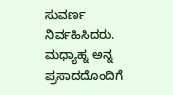ಸುವರ್ಣ ನಿರ್ವಹಿಸಿದರು. ಮಧ್ಯಾಹ್ನ ಅನ್ನ ಪ್ರಸಾದದೊಂದಿಗೆ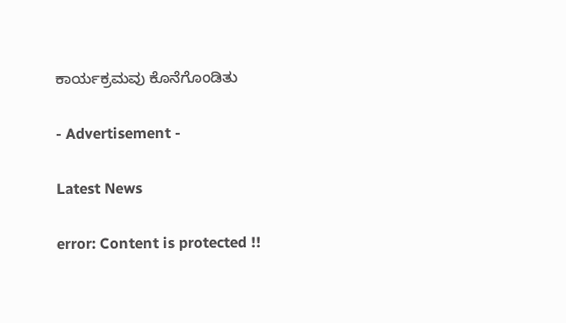ಕಾರ್ಯಕ್ರಮವು ಕೊನೆಗೊಂಡಿತು

- Advertisement -

Latest News

error: Content is protected !!